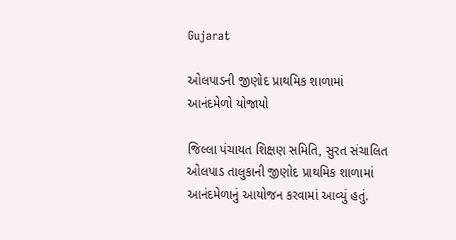Gujarat

ઓલપાડની જીણોદ પ્રાથમિક શાળામાં આનંદમેળો યોજાયો

જિલ્લા પંચાયત શિક્ષણ સમિતિ, સુરત સંચાલિત ઓલપાડ તાલુકાની જીણોદ પ્રાથમિક શાળામાં આનંદમેળાનું આયોજન કરવામાં આવ્યું હતું.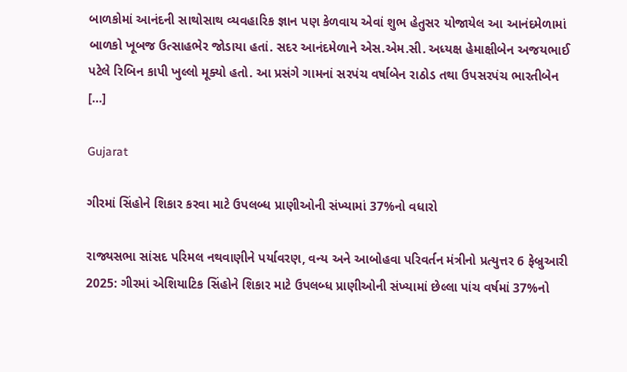બાળકોમાં આનંદની સાથોસાથ વ્યવહારિક જ્ઞાન પણ કેળવાય એવાં શુભ હેતુસર યોજાયેલ આ આનંદમેળામાં બાળકો ખૂબજ ઉત્સાહભેર જોડાયા હતાં. સદર આનંદમેળાને એસ.એમ.સી. અધ્યક્ષ હેમાક્ષીબેન અજયભાઈ પટેલે રિબિન કાપી ખુલ્લો મૂક્યો હતો. આ પ્રસંગે ગામનાં સરપંચ વર્ષાબેન રાઠોડ તથા ઉપસરપંચ ભારતીબેન […]

Gujarat

ગીરમાં સિંહોને શિકાર કરવા માટે ઉપલબ્ધ પ્રાણીઓની સંખ્યામાં 37%નો વધારો

રાજ્યસભા સાંસદ પરિમલ નથવાણીને પર્યાવરણ, વન્ય અને આબોહવા પરિવર્તન મંત્રીનો પ્રત્યુત્તર 6 ફેબ્રુઆરી 2025: ગીરમાં એશિયાટિક સિંહોને શિકાર માટે ઉપલબ્ધ પ્રાણીઓની સંખ્યામાં છેલ્લા પાંચ વર્ષમાં 37%નો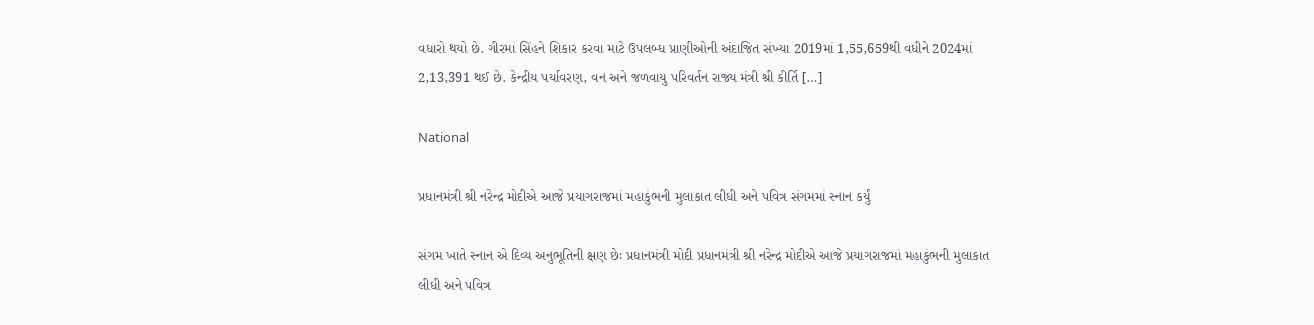વધારો થયો છે. ગીરમાં સિંહને શિકાર કરવા માટે ઉપલબ્ધ પ્રાણીઓની અંદાજિત સંખ્યા 2019માં 1,55,659થી વધીને 2024માં 2,13,391 થઈ છે. કેન્દ્રીય પર્યાવરણ, વન અને જળવાયુ પરિવર્તન રાજ્ય મંત્રી શ્રી કીર્તિ […]

National

પ્રધાનમંત્રી શ્રી નરેન્દ્ર મોદીએ આજે પ્રયાગરાજમાં મહાકુંભની મુલાકાત લીધી અને પવિત્ર સંગમમાં સ્નાન કર્યું

સંગમ ખાતે સ્નાન એ દિવ્ય અનુભૂતિની ક્ષણ છેઃ પ્રધાનમંત્રી મોદી પ્રધાનમંત્રી શ્રી નરેન્દ્ર મોદીએ આજે પ્રયાગરાજમાં મહાકુંભની મુલાકાત લીધી અને પવિત્ર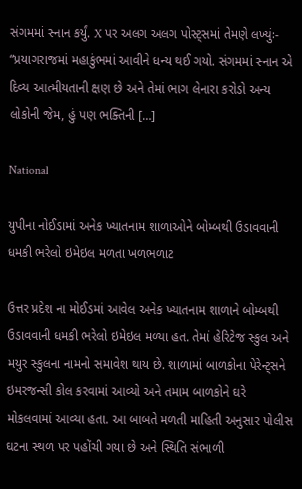સંગમમાં સ્નાન કર્યું. X પર અલગ અલગ પોસ્ટ્‌સમાં તેમણે લખ્યુંઃ- “પ્રયાગરાજમાં મહાકુંભમાં આવીને ધન્ય થઈ ગયો. સંગમમાં સ્નાન એ દિવ્ય આત્મીયતાની ક્ષણ છે અને તેમાં ભાગ લેનારા કરોડો અન્ય લોકોની જેમ, હું પણ ભક્તિની […]

National

યુપીના નોઈડામાં અનેક ખ્યાતનામ શાળાઓને બોમ્બથી ઉડાવવાની ધમકી ભરેલો ઇમેઇલ મળતા ખળભળાટ

ઉત્તર પ્રદેશ ના મોઈડમાં આવેલ અનેક ખ્યાતનામ શાળાને બોમ્બથી ઉડાવવાની ધમકી ભરેલો ઇમેઇલ મળ્યા હત. તેમાં હેરિટેજ સ્કુલ અને મયુર સ્કુલના નામનો સમાવેશ થાય છે. શાળામાં બાળકોના પેરેન્ટ્‌સને ઇમરજન્સી કોલ કરવામાં આવ્યો અને તમામ બાળકોને ઘરે મોકલવામાં આવ્યા હતા. આ બાબતે મળતી માહિતી અનુસાર પોલીસ ઘટના સ્થળ પર પહોંચી ગયા છે અને સ્થિતિ સંભાળી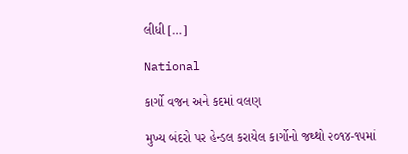લીધી […]

National

કાર્ગો વજન અને કદમાં વલણ

મુખ્ય બંદરો પર હેન્ડલ કરાયેલ કાર્ગોનો જથ્થો ૨૦૧૪-૧૫માં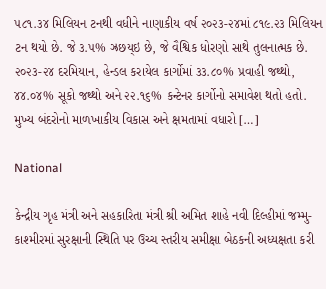૫૮૧.૩૪ મિલિયન ટનથી વધીને નાણાકીય વર્ષ ૨૦૨૩-૨૪માં ૮૧૯.૨૩ મિલિયન ટન થયો છે. જે ૩.૫% ઝ્રછય્ઇ છે, જે વૈશ્વિક ધોરણો સાથે તુલનાત્મક છે. ૨૦૨૩-૨૪ દરમિયાન, હેન્ડલ કરાયેલ કાર્ગોમાં ૩૩.૮૦% પ્રવાહી જથ્થો, ૪૪.૦૪% સૂકો જથ્થો અને ૨૨.૧૬% કન્ટેનર કાર્ગોનો સમાવેશ થતો હતો. મુખ્ય બંદરોનો માળખાકીય વિકાસ અને ક્ષમતામાં વધારો […]

National

કેન્દ્રીય ગૃહ મંત્રી અને સહકારિતા મંત્રી શ્રી અમિત શાહે નવી દિલ્હીમાં જમ્મુ-કાશ્મીરમાં સુરક્ષાની સ્થિતિ પર ઉચ્ચ સ્તરીય સમીક્ષા બેઠકની અધ્યક્ષતા કરી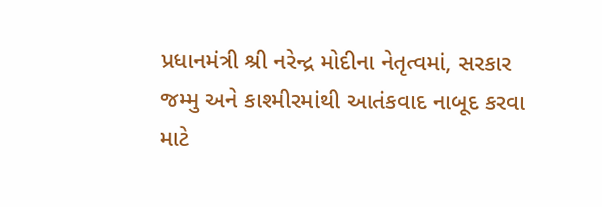પ્રધાનમંત્રી શ્રી નરેન્દ્ર મોદીના નેતૃત્વમાં, સરકાર જમ્મુ અને કાશ્મીરમાંથી આતંકવાદ નાબૂદ કરવા માટે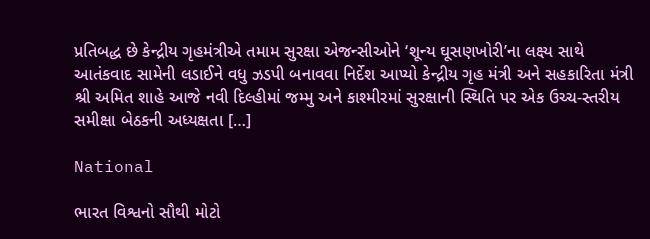પ્રતિબદ્ધ છે કેન્દ્રીય ગૃહમંત્રીએ તમામ સુરક્ષા એજન્સીઓને ‘શૂન્ય ઘૂસણખોરી’ના લક્ષ્ય સાથે આતંકવાદ સામેની લડાઈને વધુ ઝડપી બનાવવા નિર્દેશ આપ્યો કેન્દ્રીય ગૃહ મંત્રી અને સહકારિતા મંત્રી શ્રી અમિત શાહે આજે નવી દિલ્હીમાં જમ્મુ અને કાશ્મીરમાં સુરક્ષાની સ્થિતિ પર એક ઉચ્ચ-સ્તરીય સમીક્ષા બેઠકની અધ્યક્ષતા […]

National

ભારત વિશ્વનો સૌથી મોટો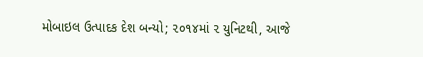મોબાઇલ ઉત્પાદક દેશ બન્યો; ૨૦૧૪માં ૨ યુનિટથી, આજે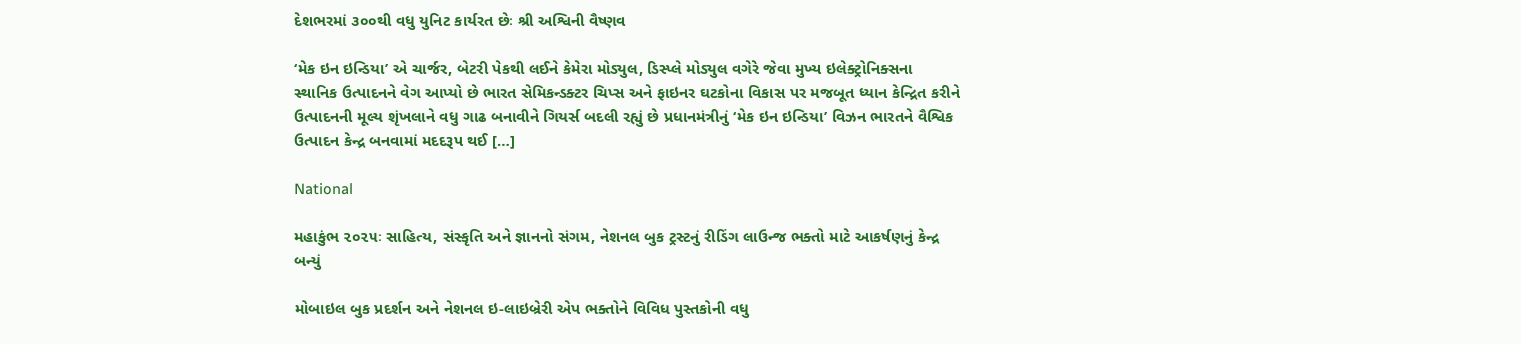દેશભરમાં ૩૦૦થી વધુ યુનિટ કાર્યરત છેઃ શ્રી અશ્વિની વૈષ્ણવ

‘મેક ઇન ઇન્ડિયા’ એ ચાર્જર, બેટરી પેકથી લઈને કેમેરા મોડ્યુલ, ડિસ્પ્લે મોડ્યુલ વગેરે જેવા મુખ્ય ઇલેક્ટ્રોનિક્સના સ્થાનિક ઉત્પાદનને વેગ આપ્યો છે ભારત સેમિકન્ડક્ટર ચિપ્સ અને ફાઇનર ઘટકોના વિકાસ પર મજબૂત ધ્યાન કેન્દ્રિત કરીને ઉત્પાદનની મૂલ્ય શૃંખલાને વધુ ગાઢ બનાવીને ગિયર્સ બદલી રહ્યું છે પ્રધાનમંત્રીનું ‘મેક ઇન ઇન્ડિયા’ વિઝન ભારતને વૈશ્વિક ઉત્પાદન કેન્દ્ર બનવામાં મદદરૂપ થઈ […]

National

મહાકુંભ ૨૦૨૫ઃ સાહિત્ય, સંસ્કૃતિ અને જ્ઞાનનો સંગમ, નેશનલ બુક ટ્રસ્ટનું રીડિંગ લાઉન્જ ભક્તો માટે આકર્ષણનું કેન્દ્ર બન્યું

મોબાઇલ બુક પ્રદર્શન અને નેશનલ ઇ-લાઇબ્રેરી એપ ભક્તોને વિવિધ પુસ્તકોની વધુ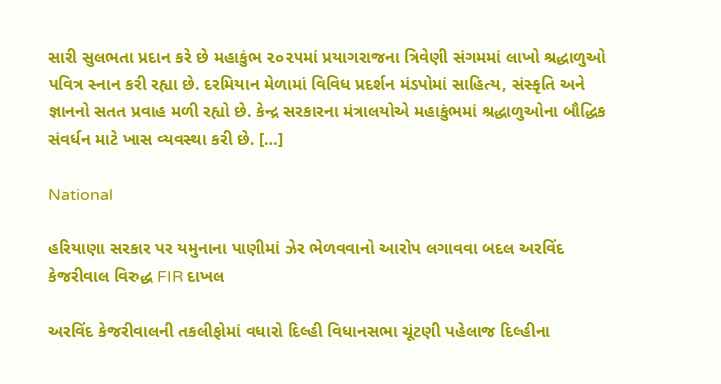સારી સુલભતા પ્રદાન કરે છે મહાકુંભ ૨૦૨૫માં પ્રયાગરાજના ત્રિવેણી સંગમમાં લાખો શ્રદ્ધાળુઓ પવિત્ર સ્નાન કરી રહ્યા છે. દરમિયાન મેળામાં વિવિધ પ્રદર્શન મંડપોમાં સાહિત્ય, સંસ્કૃતિ અને જ્ઞાનનો સતત પ્રવાહ મળી રહ્યો છે. કેન્દ્ર સરકારના મંત્રાલયોએ મહાકુંભમાં શ્રદ્ધાળુઓના બૌદ્ધિક સંવર્ધન માટે ખાસ વ્યવસ્થા કરી છે. […]

National

હરિયાણા સરકાર પર યમુનાના પાણીમાં ઝેર ભેળવવાનો આરોપ લગાવવા બદલ અરવિંદ કેજરીવાલ વિરુદ્ધ FIR દાખલ

અરવિંદ કેજરીવાલની તકલીફોમાં વધારો દિલ્હી વિધાનસભા ચૂંટણી પહેલાજ દિલ્હીના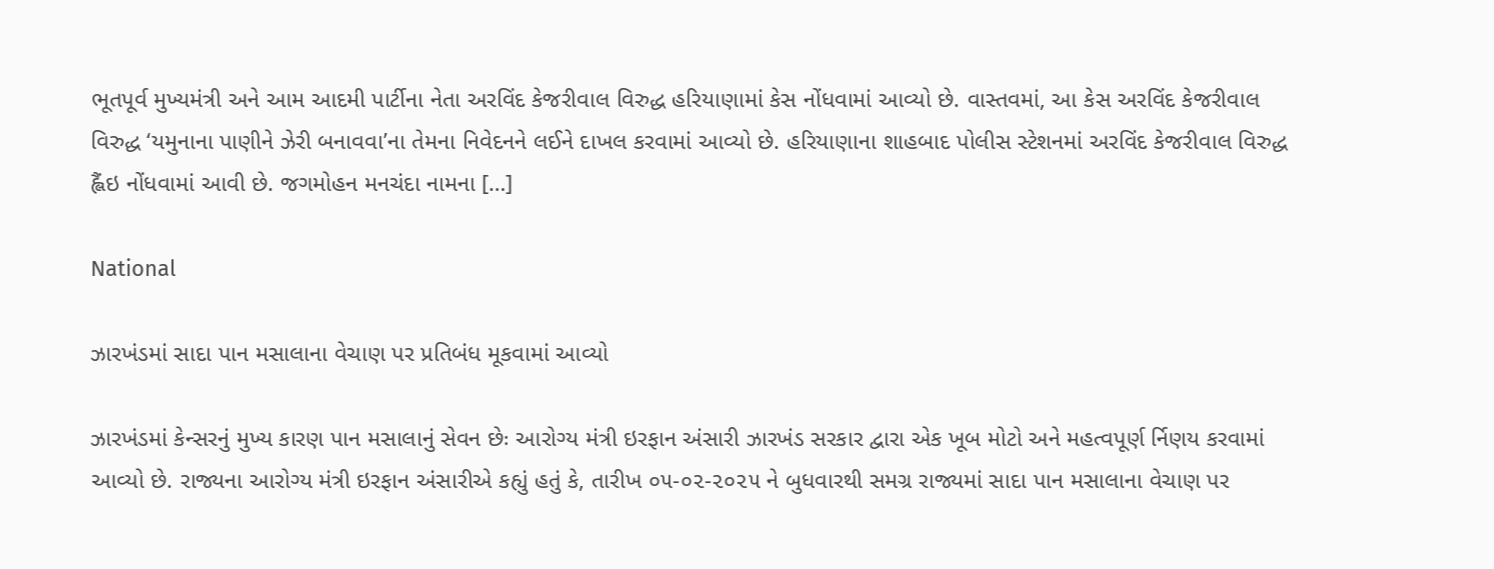ભૂતપૂર્વ મુખ્યમંત્રી અને આમ આદમી પાર્ટીના નેતા અરવિંદ કેજરીવાલ વિરુદ્ધ હરિયાણામાં કેસ નોંધવામાં આવ્યો છે. વાસ્તવમાં, આ કેસ અરવિંદ કેજરીવાલ વિરુદ્ધ ‘યમુનાના પાણીને ઝેરી બનાવવા’ના તેમના નિવેદનને લઈને દાખલ કરવામાં આવ્યો છે. હરિયાણાના શાહબાદ પોલીસ સ્ટેશનમાં અરવિંદ કેજરીવાલ વિરુદ્ધ હ્લૈંઇ નોંધવામાં આવી છે. જગમોહન મનચંદા નામના […]

National

ઝારખંડમાં સાદા પાન મસાલાના વેચાણ પર પ્રતિબંધ મૂકવામાં આવ્યો

ઝારખંડમાં કેન્સરનું મુખ્ય કારણ પાન મસાલાનું સેવન છેઃ આરોગ્ય મંત્રી ઇરફાન અંસારી ઝારખંડ સરકાર દ્વારા એક ખૂબ મોટો અને મહત્વપૂર્ણ ર્નિણય કરવામાં આવ્યો છે. રાજ્યના આરોગ્ય મંત્રી ઇરફાન અંસારીએ કહ્યું હતું કે, તારીખ ૦૫-૦૨-૨૦૨૫ ને બુધવારથી સમગ્ર રાજ્યમાં સાદા પાન મસાલાના વેચાણ પર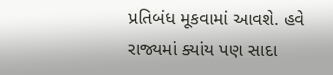પ્રતિબંધ મૂકવામાં આવશે. હવે રાજ્યમાં ક્યાંય પણ સાદા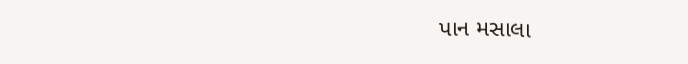પાન મસાલા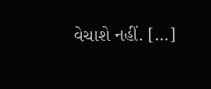વેચાશે નહીં. […]